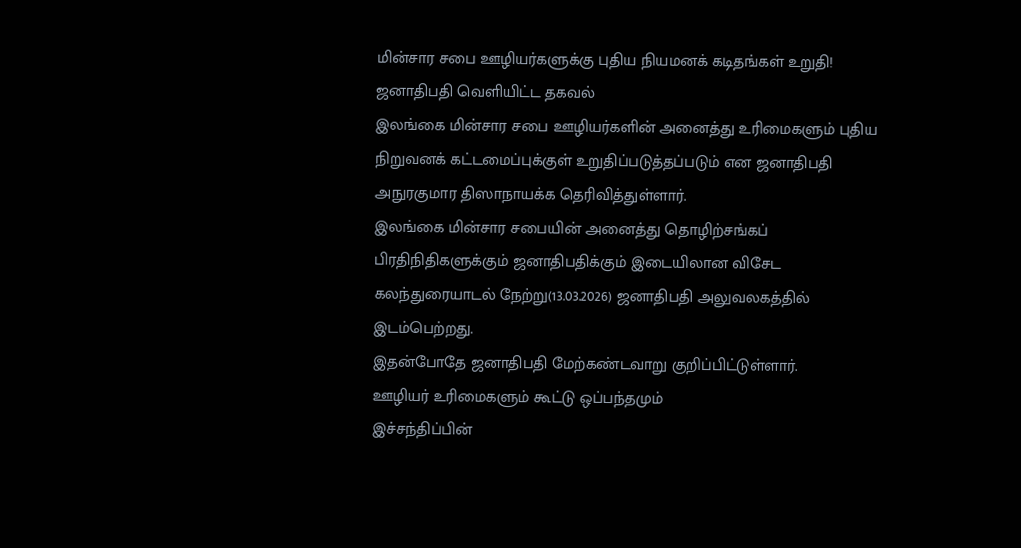மின்சார சபை ஊழியர்களுக்கு புதிய நியமனக் கடிதங்கள் உறுதி! ஜனாதிபதி வெளியிட்ட தகவல்
இலங்கை மின்சார சபை ஊழியர்களின் அனைத்து உரிமைகளும் புதிய நிறுவனக் கட்டமைப்புக்குள் உறுதிப்படுத்தப்படும் என ஜனாதிபதி அநுரகுமார திஸாநாயக்க தெரிவித்துள்ளார்.
இலங்கை மின்சார சபையின் அனைத்து தொழிற்சங்கப் பிரதிநிதிகளுக்கும் ஜனாதிபதிக்கும் இடையிலான விசேட கலந்துரையாடல் நேற்று(13.03.2026) ஜனாதிபதி அலுவலகத்தில் இடம்பெற்றது.
இதன்போதே ஜனாதிபதி மேற்கண்டவாறு குறிப்பிட்டுள்ளார்.
ஊழியர் உரிமைகளும் கூட்டு ஒப்பந்தமும்
இச்சந்திப்பின்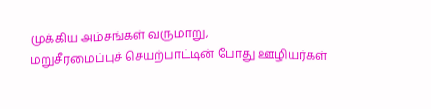முக்கிய அம்சங்கள் வருமாறு,
மறுசீரமைப்புச் செயற்பாட்டின் போது ஊழியர்கள்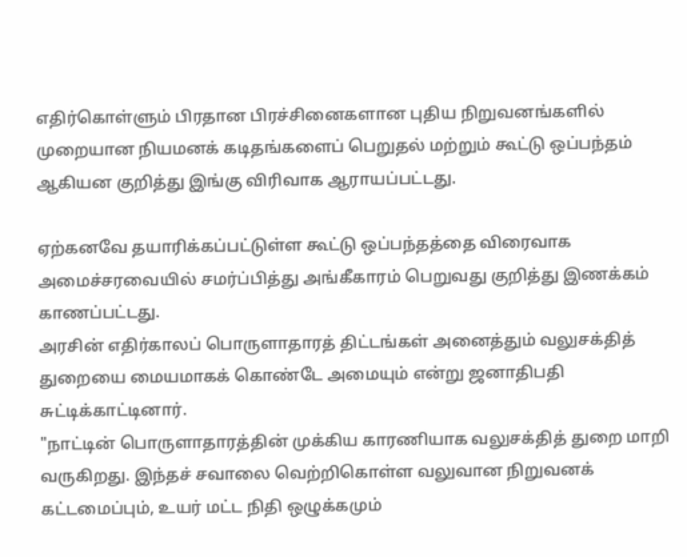எதிர்கொள்ளும் பிரதான பிரச்சினைகளான புதிய நிறுவனங்களில் முறையான நியமனக் கடிதங்களைப் பெறுதல் மற்றும் கூட்டு ஒப்பந்தம் ஆகியன குறித்து இங்கு விரிவாக ஆராயப்பட்டது.

ஏற்கனவே தயாரிக்கப்பட்டுள்ள கூட்டு ஒப்பந்தத்தை விரைவாக அமைச்சரவையில் சமர்ப்பித்து அங்கீகாரம் பெறுவது குறித்து இணக்கம் காணப்பட்டது.
அரசின் எதிர்காலப் பொருளாதாரத் திட்டங்கள் அனைத்தும் வலுசக்தித் துறையை மையமாகக் கொண்டே அமையும் என்று ஜனாதிபதி சுட்டிக்காட்டினார்.
"நாட்டின் பொருளாதாரத்தின் முக்கிய காரணியாக வலுசக்தித் துறை மாறி வருகிறது. இந்தச் சவாலை வெற்றிகொள்ள வலுவான நிறுவனக் கட்டமைப்பும், உயர் மட்ட நிதி ஒழுக்கமும்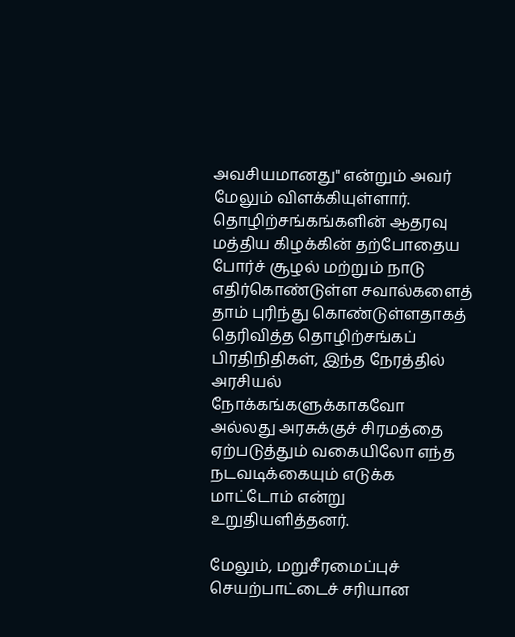அவசியமானது" என்றும் அவர் மேலும் விளக்கியுள்ளார்.
தொழிற்சங்கங்களின் ஆதரவு
மத்திய கிழக்கின் தற்போதைய போர்ச் சூழல் மற்றும் நாடு எதிர்கொண்டுள்ள சவால்களைத் தாம் புரிந்து கொண்டுள்ளதாகத் தெரிவித்த தொழிற்சங்கப் பிரதிநிதிகள், இந்த நேரத்தில் அரசியல் நோக்கங்களுக்காகவோ அல்லது அரசுக்குச் சிரமத்தை ஏற்படுத்தும் வகையிலோ எந்த நடவடிக்கையும் எடுக்க மாட்டோம் என்று உறுதியளித்தனர்.

மேலும், மறுசீரமைப்புச் செயற்பாட்டைச் சரியான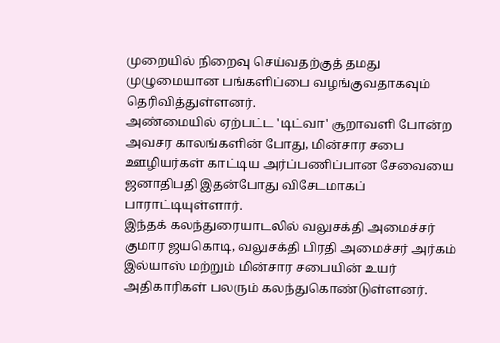முறையில் நிறைவு செய்வதற்குத் தமது முழுமையான பங்களிப்பை வழங்குவதாகவும் தெரிவித்துள்ளனர்.
அண்மையில் ஏற்பட்ட 'டிட்வா' சூறாவளி போன்ற அவசர காலங்களின் போது, மின்சார சபை ஊழியர்கள் காட்டிய அர்ப்பணிப்பான சேவையை ஜனாதிபதி இதன்போது விசேடமாகப் பாராட்டியுள்ளார்.
இந்தக் கலந்துரையாடலில் வலுசக்தி அமைச்சர் குமார ஜயகொடி, வலுசக்தி பிரதி அமைச்சர் அர்கம் இல்யாஸ் மற்றும் மின்சார சபையின் உயர் அதிகாரிகள் பலரும் கலந்துகொண்டுள்ளனர்.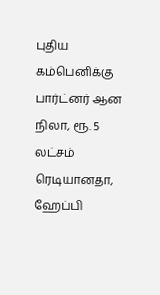புதிய கம்பெனிக்கு பார்ட்னர் ஆன நிலா, ரூ. 5 லட்சம் ரெடியானதா, ஹேப்பி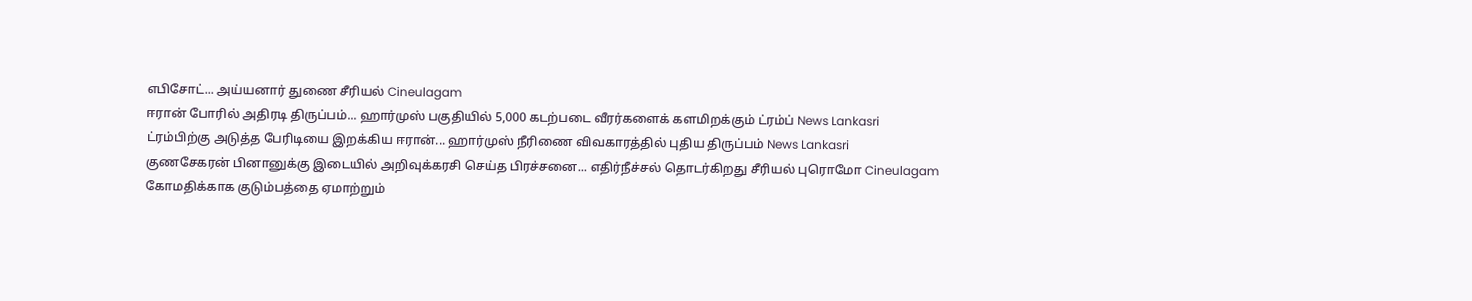எபிசோட்... அய்யனார் துணை சீரியல் Cineulagam
ஈரான் போரில் அதிரடி திருப்பம்... ஹார்முஸ் பகுதியில் 5,000 கடற்படை வீரர்களைக் களமிறக்கும் ட்ரம்ப் News Lankasri
ட்ரம்பிற்கு அடுத்த பேரிடியை இறக்கிய ஈரான்... ஹார்முஸ் நீரிணை விவகாரத்தில் புதிய திருப்பம் News Lankasri
குணசேகரன் பினானுக்கு இடையில் அறிவுக்கரசி செய்த பிரச்சனை... எதிர்நீச்சல் தொடர்கிறது சீரியல் புரொமோ Cineulagam
கோமதிக்காக குடும்பத்தை ஏமாற்றும்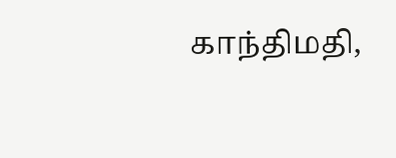காந்திமதி,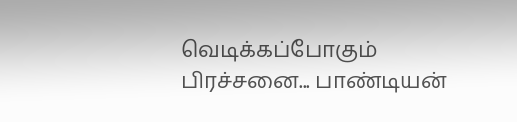வெடிக்கப்போகும் பிரச்சனை... பாண்டியன்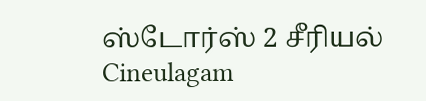ஸ்டோர்ஸ் 2 சீரியல் Cineulagam